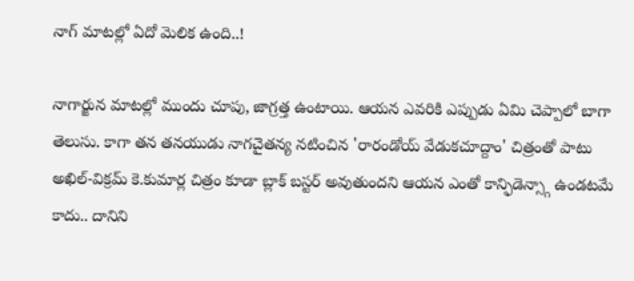నాగ్ మాటల్లో ఏదో మెలిక ఉంది..!

నాగార్జున మాటల్లో ముందు చూపు, జాగ్రత్త ఉంటాయి. ఆయన ఎవరికి ఎప్పుడు ఏమి చెప్పాలో బాగా తెలుసు. కాగా తన తనయుడు నాగచైతన్య నటించిన 'రారండోయ్ వేడుకచూద్దాం' చిత్రంతో పాటు అఖిల్-విక్రమ్ కె.కుమార్ల చిత్రం కూడా బ్లాక్ బస్టర్ అవుతుందని ఆయన ఎంతో కాన్ఫిడెన్స్గా ఉండటమే కాదు.. దానిని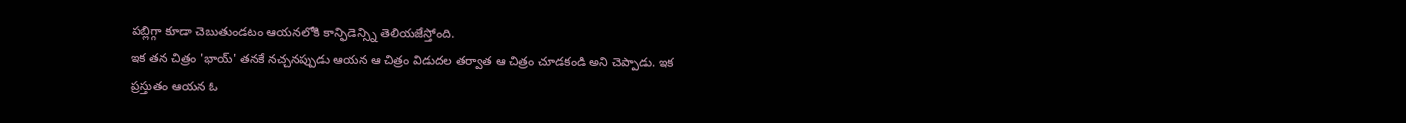పబ్లిగ్గా కూడా చెబుతుండటం ఆయనలోకి కాన్ఫిడెన్స్ని తెలియజేస్తోంది.
ఇక తన చిత్రం 'భాయ్' తనకే నచ్చనప్పుడు ఆయన ఆ చిత్రం విడుదల తర్వాత ఆ చిత్రం చూడకండి అని చెప్పాడు. ఇక ప్రస్తుతం ఆయన ఓ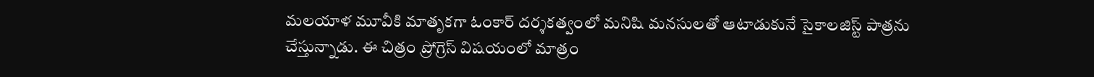మలయాళ మూవీకి మాతృకగా ఓంకార్ దర్శకత్వంలో మనిషి మనసులతో ఆటాడుకునే సైకాలజిస్ట్ పాత్రను చేస్తున్నాడు. ఈ చిత్రం ప్రోగ్రెస్ విషయంలో మాత్రం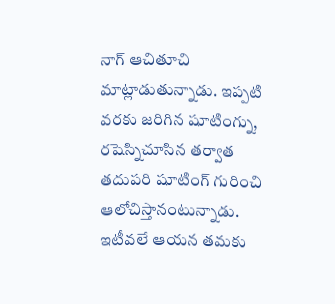నాగ్ ఆచితూచి మాట్లాడుతున్నాడు. ఇప్పటి వరకు జరిగిన షూటింగ్ను, రషెస్నిచూసిన తర్వాత తదుపరి షూటింగ్ గురించి ఆలోచిస్తానంటున్నాడు.
ఇటీవలే ఆయన తమకు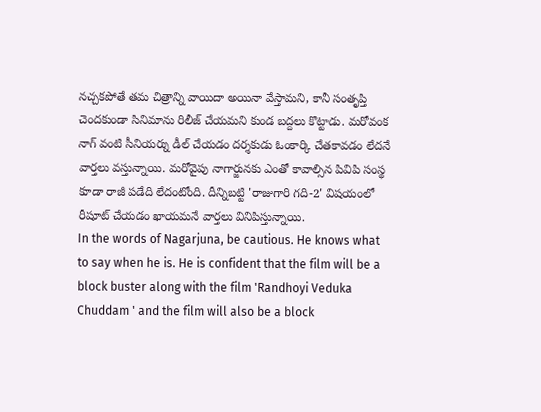నచ్చకపోతే తమ చిత్రాన్ని వాయిదా అయినా వేస్తామని, కానీ సంతృప్తి చెందకుండా సినిమాను రిలీజ్ చేయమని కుండ బద్దలు కొట్టాడు. మరోవంక నాగ్ వంటి సీనియర్ను డీల్ చేయడం దర్శకుడు ఓంకార్కి చేతకావడం లేదనే వార్తలు వస్తున్నాయి. మరోవైపు నాగార్జునకు ఎంతో కావాల్సిన పివిపి సంస్థ కూడా రాజీ పడేది లేదంటోంది. దీన్నిబట్టి 'రాజుగారి గది-2' విషయంలో రీషూట్ చేయడం ఖాయమనే వార్తలు వినిపిస్తున్నాయి.
In the words of Nagarjuna, be cautious. He knows what to say when he is. He is confident that the film will be a block buster along with the film 'Randhoyi Veduka Chuddam ' and the film will also be a block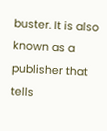buster. It is also known as a publisher that tells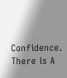Confidence.
There is A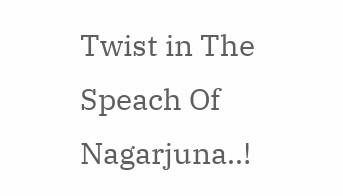Twist in The Speach Of Nagarjuna..!